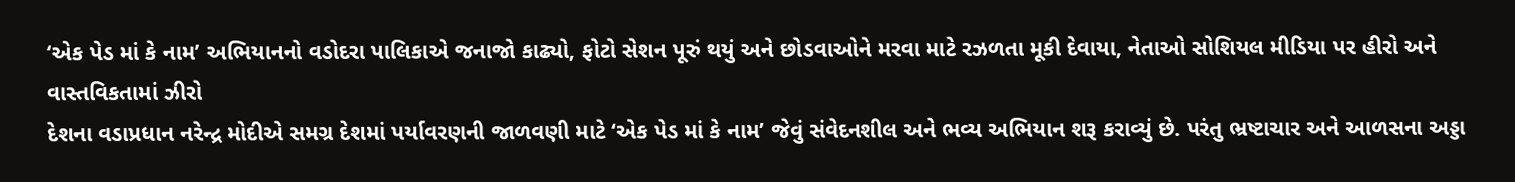‘એક પેડ માં કે નામ’ અભિયાનનો વડોદરા પાલિકાએ જનાજો કાઢ્યો, ફોટો સેશન પૂરું થયું અને છોડવાઓને મરવા માટે રઝળતા મૂકી દેવાયા, નેતાઓ સોશિયલ મીડિયા પર હીરો અને વાસ્તવિકતામાં ઝીરો
દેશના વડાપ્રધાન નરેન્દ્ર મોદીએ સમગ્ર દેશમાં પર્યાવરણની જાળવણી માટે ‘એક પેડ માં કે નામ’ જેવું સંવેદનશીલ અને ભવ્ય અભિયાન શરૂ કરાવ્યું છે. પરંતુ ભ્રષ્ટાચાર અને આળસના અડ્ડા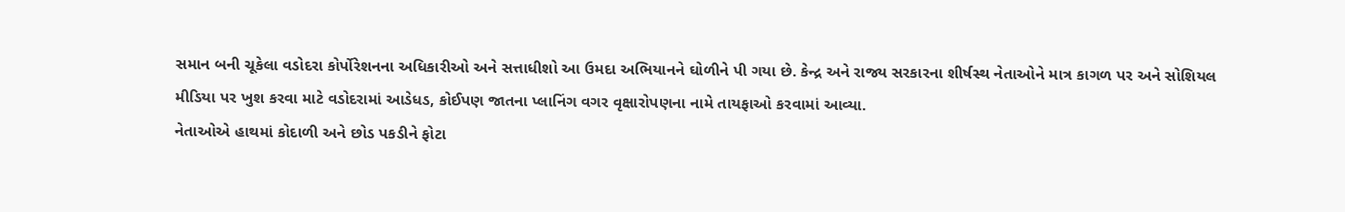સમાન બની ચૂકેલા વડોદરા કોર્પોરેશનના અધિકારીઓ અને સત્તાધીશો આ ઉમદા અભિયાનને ઘોળીને પી ગયા છે. કેન્દ્ર અને રાજ્ય સરકારના શીર્ષસ્થ નેતાઓને માત્ર કાગળ પર અને સોશિયલ મીડિયા પર ખુશ કરવા માટે વડોદરામાં આડેધડ, કોઈપણ જાતના પ્લાનિંગ વગર વૃક્ષારોપણના નામે તાયફાઓ કરવામાં આવ્યા.
નેતાઓએ હાથમાં કોદાળી અને છોડ પકડીને ફોટા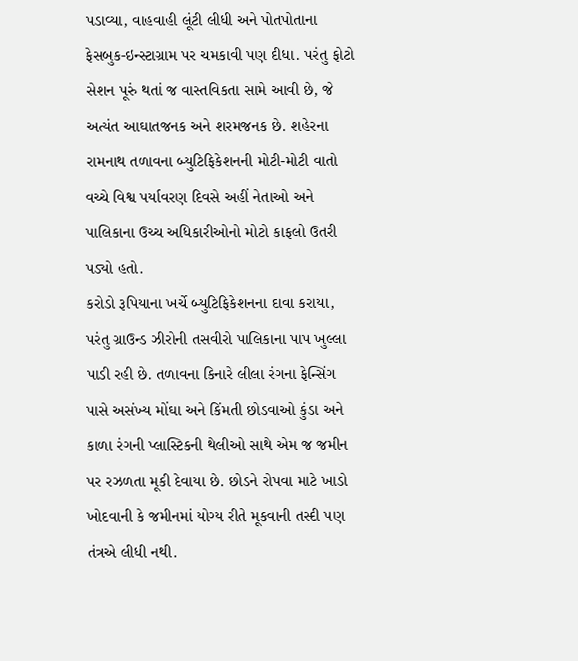પડાવ્યા, વાહવાહી લૂંટી લીધી અને પોતપોતાના ફેસબુક-ઇન્સ્ટાગ્રામ પર ચમકાવી પણ દીધા. પરંતુ ફોટો સેશન પૂરું થતાં જ વાસ્તવિકતા સામે આવી છે, જે અત્યંત આઘાતજનક અને શરમજનક છે. શહેરના રામનાથ તળાવના બ્યુટિફિકેશનની મોટી-મોટી વાતો વચ્ચે વિશ્વ પર્યાવરણ દિવસે અહીં નેતાઓ અને પાલિકાના ઉચ્ચ અધિકારીઓનો મોટો કાફલો ઉતરી પડ્યો હતો.
કરોડો રૂપિયાના ખર્ચે બ્યુટિફિકેશનના દાવા કરાયા, પરંતુ ગ્રાઉન્ડ ઝીરોની તસવીરો પાલિકાના પાપ ખુલ્લા પાડી રહી છે. તળાવના કિનારે લીલા રંગના ફેન્સિંગ પાસે અસંખ્ય મોંઘા અને કિંમતી છોડવાઓ કુંડા અને કાળા રંગની પ્લાસ્ટિકની થેલીઓ સાથે એમ જ જમીન પર રઝળતા મૂકી દેવાયા છે. છોડને રોપવા માટે ખાડો ખોદવાની કે જમીનમાં યોગ્ય રીતે મૂકવાની તસ્દી પણ તંત્રએ લીધી નથી.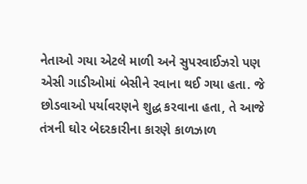નેતાઓ ગયા એટલે માળી અને સુપરવાઈઝરો પણ એસી ગાડીઓમાં બેસીને રવાના થઈ ગયા હતા. જે છોડવાઓ પર્યાવરણને શુદ્ધ કરવાના હતા, તે આજે તંત્રની ઘોર બેદરકારીના કારણે કાળઝાળ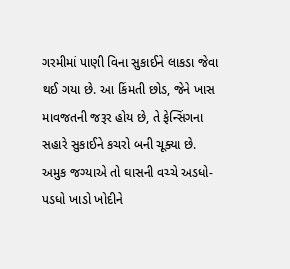ગરમીમાં પાણી વિના સુકાઈને લાકડા જેવા થઈ ગયા છે. આ કિંમતી છોડ, જેને ખાસ માવજતની જરૂર હોય છે, તે ફેન્સિંગના સહારે સુકાઈને કચરો બની ચૂક્યા છે.
અમુક જગ્યાએ તો ઘાસની વચ્ચે અડધો-પડધો ખાડો ખોદીને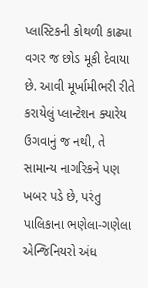પ્લાસ્ટિકની કોથળી કાઢ્યા વગર જ છોડ મૂકી દેવાયા છે. આવી મૂર્ખામીભરી રીતે કરાયેલું પ્લાન્ટેશન ક્યારેય ઉગવાનું જ નથી, તે સામાન્ય નાગરિકને પણ ખબર પડે છે, પરંતુ પાલિકાના ભણેલા-ગણેલા એન્જિનિયરો અંધ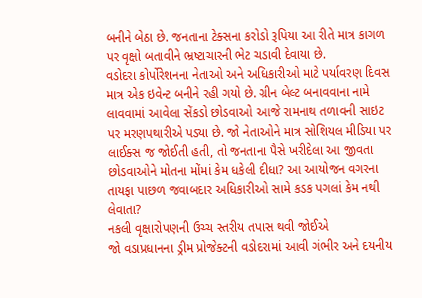બનીને બેઠા છે. જનતાના ટેક્સના કરોડો રૂપિયા આ રીતે માત્ર કાગળ પર વૃક્ષો બતાવીને ભ્રષ્ટાચારની ભેટ ચડાવી દેવાયા છે.
વડોદરા કોર્પોરેશનના નેતાઓ અને અધિકારીઓ માટે પર્યાવરણ દિવસ માત્ર એક ઇવેન્ટ બનીને રહી ગયો છે. ગ્રીન બેલ્ટ બનાવવાના નામે લાવવામાં આવેલા સેંકડો છોડવાઓ આજે રામનાથ તળાવની સાઇટ પર મરણપથારીએ પડ્યા છે. જો નેતાઓને માત્ર સોશિયલ મીડિયા પર લાઈક્સ જ જોઈતી હતી, તો જનતાના પૈસે ખરીદેલા આ જીવતા છોડવાઓને મોતના મોંમાં કેમ ધકેલી દીધા? આ આયોજન વગરના તાયફા પાછળ જવાબદાર અધિકારીઓ સામે કડક પગલાં કેમ નથી લેવાતા?
નકલી વૃક્ષારોપણની ઉચ્ચ સ્તરીય તપાસ થવી જોઈએ
જો વડાપ્રધાનના ડ્રીમ પ્રોજેક્ટની વડોદરામાં આવી ગંભીર અને દયનીય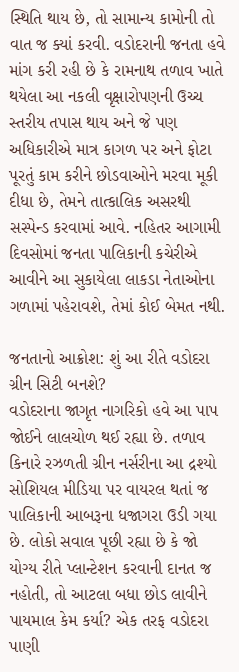સ્થિતિ થાય છે, તો સામાન્ય કામોની તો વાત જ ક્યાં કરવી. વડોદરાની જનતા હવે માંગ કરી રહી છે કે રામનાથ તળાવ ખાતે થયેલા આ નકલી વૃક્ષારોપણની ઉચ્ચ સ્તરીય તપાસ થાય અને જે પણ અધિકારીએ માત્ર કાગળ પર અને ફોટા પૂરતું કામ કરીને છોડવાઓને મરવા મૂકી દીધા છે, તેમને તાત્કાલિક અસરથી સસ્પેન્ડ કરવામાં આવે. નહિતર આગામી દિવસોમાં જનતા પાલિકાની કચેરીએ આવીને આ સુકાયેલા લાકડા નેતાઓના ગળામાં પહેરાવશે, તેમાં કોઈ બેમત નથી.

જનતાનો આક્રોશ: શું આ રીતે વડોદરા ગ્રીન સિટી બનશે?
વડોદરાના જાગૃત નાગરિકો હવે આ પાપ જોઈને લાલચોળ થઈ રહ્યા છે. તળાવ કિનારે રઝળતી ગ્રીન નર્સરીના આ દ્રશ્યો સોશિયલ મીડિયા પર વાયરલ થતાં જ પાલિકાની આબરૂના ધજાગરા ઉડી ગયા છે. લોકો સવાલ પૂછી રહ્યા છે કે જો યોગ્ય રીતે પ્લાન્ટેશન કરવાની દાનત જ નહોતી, તો આટલા બધા છોડ લાવીને પાયમાલ કેમ કર્યા? એક તરફ વડોદરા પાણી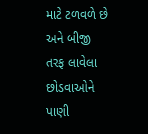માટે ટળવળે છે અને બીજી તરફ લાવેલા છોડવાઓને પાણી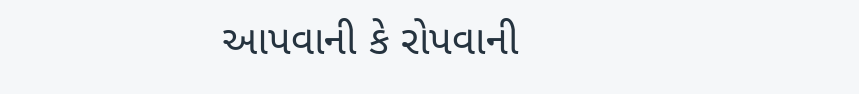આપવાની કે રોપવાની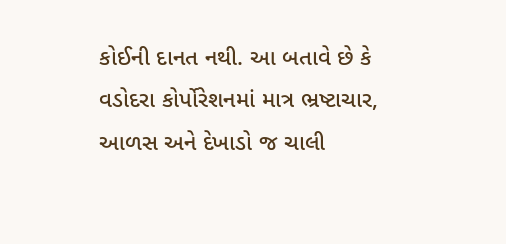કોઈની દાનત નથી. આ બતાવે છે કે વડોદરા કોર્પોરેશનમાં માત્ર ભ્રષ્ટાચાર, આળસ અને દેખાડો જ ચાલી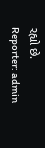રહ્યો છે.
Reporter: admin